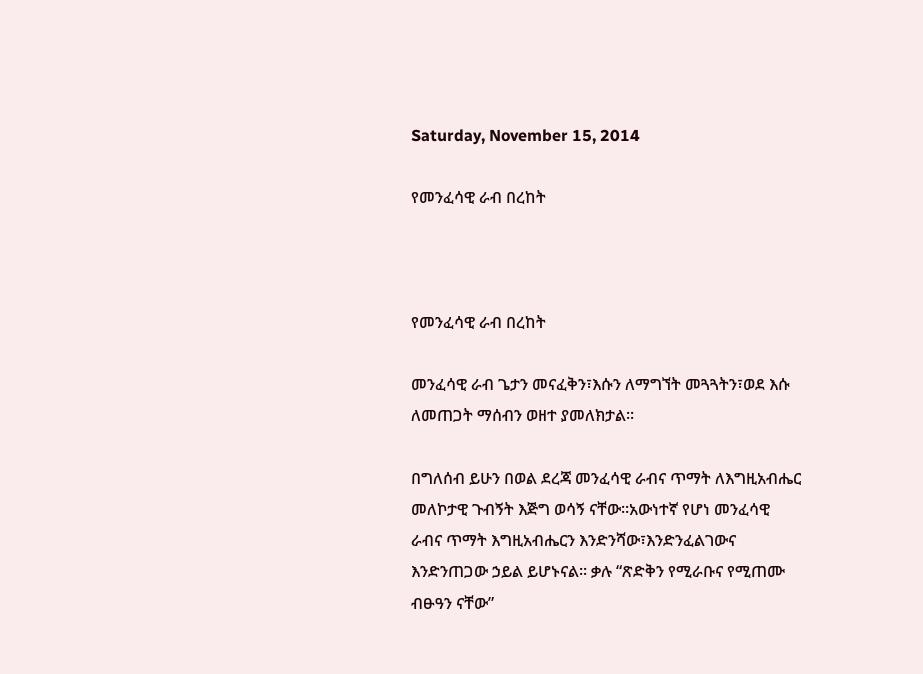Saturday, November 15, 2014

የመንፈሳዊ ራብ በረከት



የመንፈሳዊ ራብ በረከት

መንፈሳዊ ራብ ጌታን መናፈቅን፣እሱን ለማግኘት መጓጓትን፣ወደ እሱ ለመጠጋት ማሰብን ወዘተ ያመለክታል፡፡

በግለሰብ ይሁን በወል ደረጃ መንፈሳዊ ራብና ጥማት ለእግዚአብሔር መለኮታዊ ጉብኝት እጅግ ወሳኝ ናቸው፡፡አውነተኛ የሆነ መንፈሳዊ ራብና ጥማት እግዚአብሔርን እንድንሻው፣እንድንፈልገውና እንድንጠጋው ኃይል ይሆኑናል፡፡ ቃሉ “ጽድቅን የሚራቡና የሚጠሙ ብፁዓን ናቸው”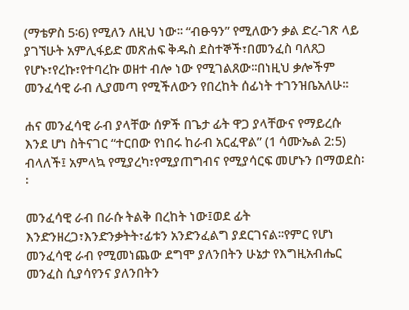(ማቴዎስ 5፡6) የሚለን ለዚህ ነው፡፡ “ብፁዓን” የሚለውን ቃል ድረ-ገጽ ላይ ያገኘሁት አምሊፋይድ መጽሐፍ ቅዱስ ደስተኞች፣በመንፈስ ባለጸጋ የሆኑ፣የረኩ፣የተባረኩ ወዘተ ብሎ ነው የሚገልጸው፡፡በነዚህ ቃሎችም መንፈሳዊ ራብ ሊያመጣ የሚችለውን የበረከት ሰፊነት ተገንዝቤአለሁ፡፡

ሐና መንፈሳዊ ራብ ያላቸው ሰዎች በጌታ ፊት ዋጋ ያላቸውና የማይረሱ እንደ ሆነ ስትናገር “ተርበው የነበሩ ከራብ አርፈዋል” (1 ሳሙኤል 2:5) ብላለች፤ አምላኳ የሚያረካ፣የሚያጠግብና የሚያሳርፍ መሆኑን በማወደስ፡፡

መንፈሳዊ ራብ በራሱ ትልቅ በረከት ነው፤ወደ ፊት እንድንዘረጋ፣እንድንቃትት፣ፊቱን አንድንፈልግ ያደርገናል፡፡የምር የሆነ መንፈሳዊ ራብ የሚመነጨው ደግሞ ያለንበትን ሁኔታ የእግዚአብሔር መንፈስ ሲያሳየንና ያለንበትን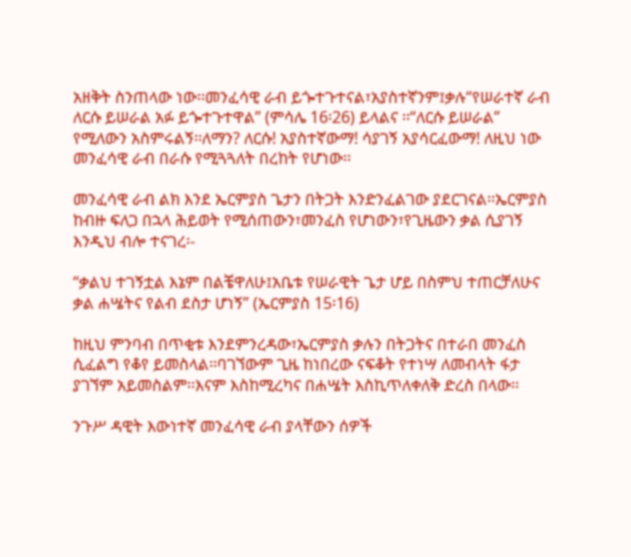አዘቅት ስንጠላው ነው፡፡መንፈሳዊ ራብ ይጐተጉተናል፣አያስተኛንም፤ቃሉ“የሠራተኛ ራብ ለርሱ ይሠራል አፉ ይጐተጉተዋል” (ምሳሌ 16፡26) ይላልና ፡፡“ለርሱ ይሠራል” የሚለውን አስምሩልኝ፡፡ለማን? ለርሱ! አያስተኛውማ! ሳያገኝ አያሳርፈውማ! ለዚህ ነው መንፈሳዊ ራብ በራሱ የሚጓጓለት በረከት የሆነው፡፡

መንፈሳዊ ራብ ልክ እንደ ኤርምያስ ጌታን በትጋት እንድንፈልገው ያደርገናል፡፡ኤርምያስ ከብዙ ፍለጋ በኋላ ሕይወት የሚሰጠውን፣መንፈስ የሆነውን፣የጊዜውን ቃል ሲያገኝ እንዲህ ብሎ ተናገረ፡-

“ቃልህ ተገኝቷል እኔም በልቼዋለሁ፤አቤቱ የሠራዊት ጌታ ሆይ በስምህ ተጠርቻለሁና ቃል ሐሤትና የልብ ደስታ ሆነኝ” (ኤርምያስ 15፡16)

ከዚህ ምንባብ በጥቂቱ እንደምንረዳው፣ኤርምያስ ቃሉን በትጋትና በተራበ መንፈስ ሲፈልግ የቆየ ይመስላል፡፡ባገኘውም ጊዜ ከነበረው ናፍቆት የተነሣ ለመብላት ፋታ ያገኘም አይመስልም፡፡እናም እስከሚረካና በሐሤት እስኪጥለቀለቅ ድረስ በላው፡፡

ንጉሥ ዳዊት እውነተኛ መንፈሳዊ ራብ ያላቸውን ሰዎች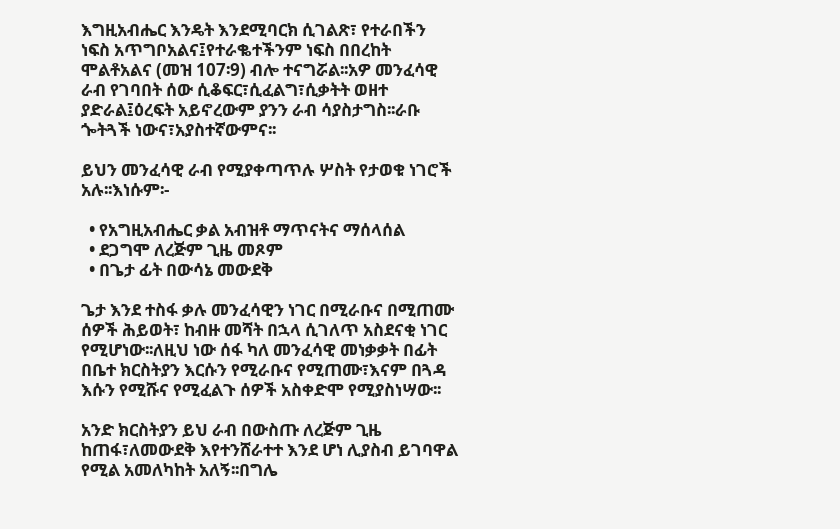እግዚአብሔር እንዴት እንደሚባርክ ሲገልጽ፣ የተራበችን ነፍስ አጥግቦአልና፤የተራቈተችንም ነፍስ በበረከት ሞልቶአልና (መዝ 107፡9) ብሎ ተናግሯል፡፡አዎ መንፈሳዊ ራብ የገባበት ሰው ሲቆፍር፣ሲፈልግ፣ሲቃትት ወዘተ ያድራል፤ዕረፍት አይኖረውም ያንን ራብ ሳያስታግስ፡፡ራቡ ጐትጓች ነውና፣አያስተኛውምና፡፡

ይህን መንፈሳዊ ራብ የሚያቀጣጥሉ ሦስት የታወቁ ነገሮች አሉ፡፡እነሱም፡-

  • የአግዚአብሔር ቃል አብዝቶ ማጥናትና ማሰላሰል
  • ደጋግሞ ለረጅም ጊዜ መጾም
  • በጌታ ፊት በውሳኔ መውደቅ

ጌታ እንደ ተስፋ ቃሉ መንፈሳዊን ነገር በሚራቡና በሚጠሙ ሰዎች ሕይወት፣ ከብዙ መሻት በኋላ ሲገለጥ አስደናቂ ነገር የሚሆነው፡፡ለዚህ ነው ሰፋ ካለ መንፈሳዊ መነቃቃት በፊት በቤተ ክርስትያን እርሱን የሚራቡና የሚጠሙ፣እናም በጓዳ እሱን የሚሹና የሚፈልጉ ሰዎች አስቀድሞ የሚያስነሣው፡፡

አንድ ክርስትያን ይህ ራብ በውስጡ ለረጅም ጊዜ ከጠፋ፣ለመውደቅ እየተንሸራተተ እንደ ሆነ ሊያስብ ይገባዋል የሚል አመለካከት አለኝ፡፡በግሌ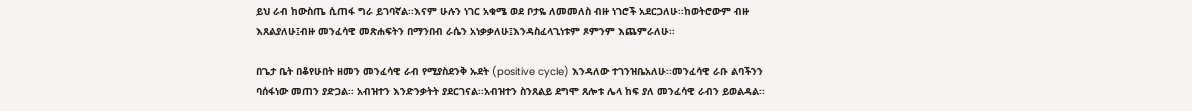ይህ ራብ ከውስጤ ሲጠፋ ግራ ይገባኛል፡፡እናም ሁሉን ነገር አቁሜ ወደ ቦታዬ ለመመለስ ብዙ ነገሮች አደርጋለሁ፡፡ከወትሮውም ብዙ እጸልያለሁ፤ብዙ መንፈሳዊ መጽሐፍትን በማንበብ ራሴን አነቃቃለሁ፤እንዳስፈላጊነቱም ጾምንም እጨምራለሁ፡፡

በጌታ ቤት በቆየሁበት ዘመን መንፈሳዊ ራብ የሚያስደንቅ ኡደት (positive cycle) እንዳለው ተገንዝቤአለሁ፡፡መንፈሳዊ ራቡ ልባችንን ባሰፋነው መጠን ያድጋል፡፡ አብዝተን እንድንቃትት ያደርገናል፡፡አብዝተን ስንጸልይ ደግሞ ጸሎቱ ሌላ ከፍ ያለ መንፈሳዊ ራብን ይወልዳል፡፡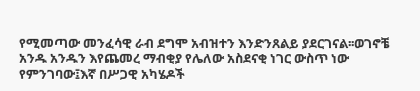የሚመጣው መንፈሳዊ ራብ ደግሞ አብዝተን እንድንጸልይ ያደርገናል፡፡ወገኖቼ አንዱ አንዱን እየጨመረ ማብቂያ የሌለው አስደናቂ ነገር ውስጥ ነው የምንገባው፤እኛ በሥጋዊ አካሄዶች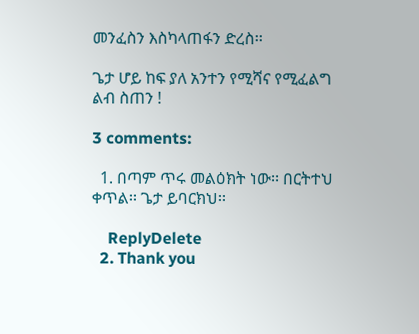መንፈስን እስካላጠፋን ድረስ፡፡

ጌታ ሆይ ከፍ ያለ አንተን የሚሻና የሚፈልግ ልብ ስጠን !

3 comments:

  1. በጣም ጥሩ መልዕክት ነው፡፡ በርትተህ ቀጥል፡፡ ጌታ ይባርክህ፡፡

    ReplyDelete
  2. Thank you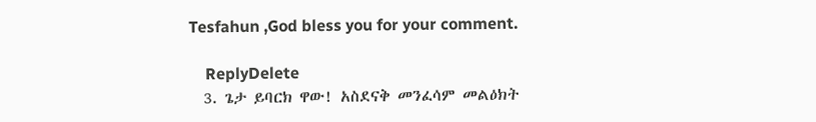Tesfahun ,God bless you for your comment.

    ReplyDelete
  3. ጌታ ይባርክ ዋው! አስደናቅ መንፈሳም መልዕክት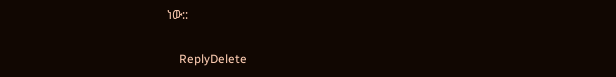ነው::

    ReplyDelete